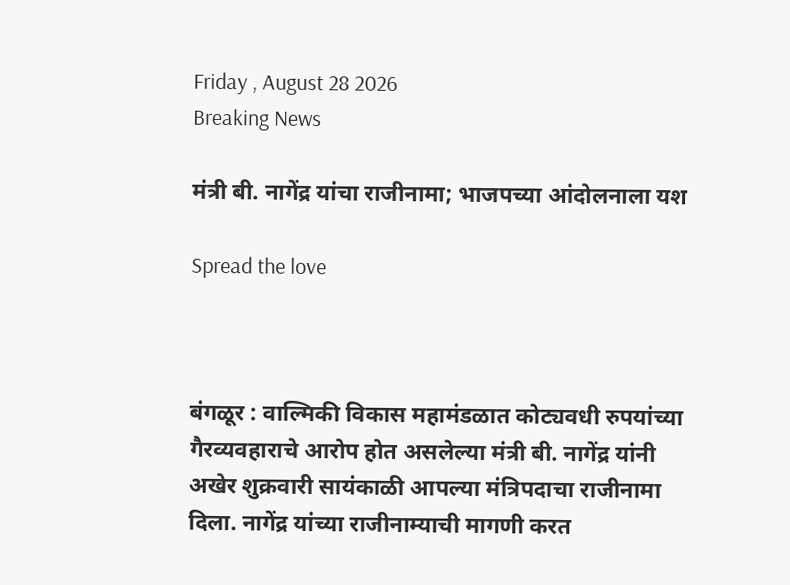Friday , August 28 2026
Breaking News

मंत्री बी. नागेंद्र यांचा राजीनामा; भाजपच्या आंदोलनाला यश

Spread the love



बंगळूर : वाल्मिकी विकास महामंडळात कोट्यवधी रुपयांच्या गैरव्यवहाराचे आरोप होत असलेल्या मंत्री बी. नागेंद्र यांनी अखेर शुक्रवारी सायंकाळी आपल्या मंत्रिपदाचा राजीनामा दिला. नागेंद्र यांच्या राजीनाम्याची मागणी करत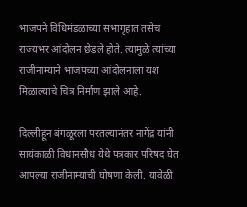भाजपने विधिमंडळाच्या सभागृहात तसेच राज्यभर आंदोलन छेडले होते. त्यामुळे त्यांच्या राजीनाम्याने भाजपच्या आंदोलनाला यश मिळाल्याचे चित्र निर्माण झाले आहे.

दिल्लीहून बंगळूरला परतल्यानंतर नागेंद्र यांनी सायंकाळी विधानसौध येथे पत्रकार परिषद घेत आपल्या राजीनाम्याची घोषणा केली. यावेळी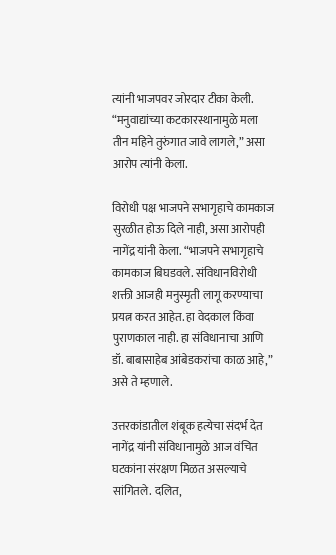त्यांनी भाजपवर जोरदार टीका केली. “मनुवाद्यांच्या कटकारस्थानामुळे मला तीन महिने तुरुंगात जावे लागले,” असा आरोप त्यांनी केला.

विरोधी पक्ष भाजपने सभागृहाचे कामकाज सुरळीत होऊ दिले नाही, असा आरोपही नागेंद्र यांनी केला. “भाजपने सभागृहाचे कामकाज बिघडवले. संविधानविरोधी शक्ती आजही मनुस्मृती लागू करण्याचा प्रयत्न करत आहेत. हा वेदकाल किंवा पुराणकाल नाही. हा संविधानाचा आणि डॉ. बाबासाहेब आंबेडकरांचा काळ आहे,” असे ते म्हणाले.

उत्तरकांडातील शंबूक हत्येचा संदर्भ देत नागेंद्र यांनी संविधानामुळे आज वंचित घटकांना संरक्षण मिळत असल्याचे सांगितले. दलित,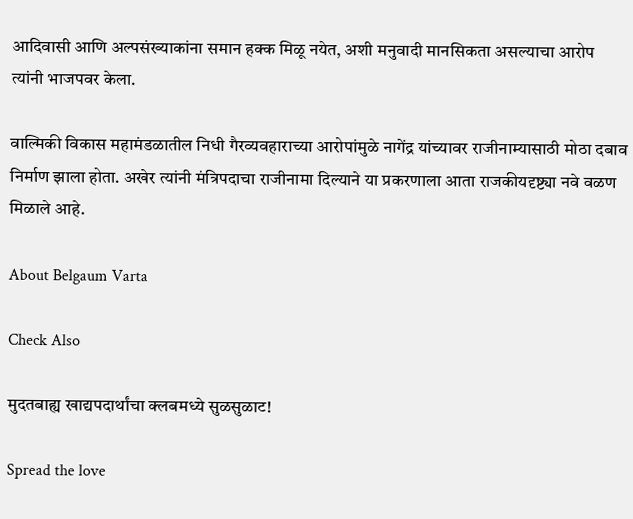आदिवासी आणि अल्पसंख्याकांना समान हक्क मिळू नयेत, अशी मनुवादी मानसिकता असल्याचा आरोप त्यांनी भाजपवर केला.

वाल्मिकी विकास महामंडळातील निधी गैरव्यवहाराच्या आरोपांमुळे नागेंद्र यांच्यावर राजीनाम्यासाठी मोठा दबाव निर्माण झाला होता. अखेर त्यांनी मंत्रिपदाचा राजीनामा दिल्याने या प्रकरणाला आता राजकीयदृष्ट्या नवे वळण मिळाले आहे.

About Belgaum Varta

Check Also

मुदतबाह्य खाद्यपदार्थांचा क्लबमध्ये सुळसुळाट!

Spread the love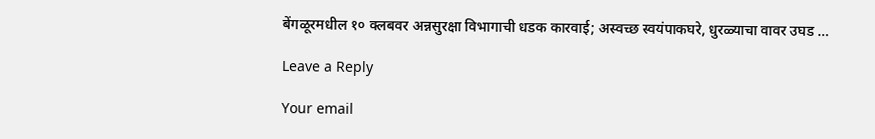बेंगळूरमधील १० क्लबवर अन्नसुरक्षा विभागाची धडक कारवाई; अस्वच्छ स्वयंपाकघरे, धुरळ्याचा वावर उघड …

Leave a Reply

Your email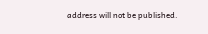address will not be published.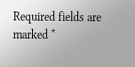Required fields are marked *